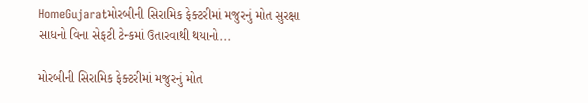HomeGujaratમોરબીની સિરામિક ફેક્ટરીમાં મજુરનું મોત સુરક્ષા સાધનો વિના સેફટી ટેન્કમાં ઉતારવાથી થયાનો...

મોરબીની સિરામિક ફેક્ટરીમાં મજુરનું મોત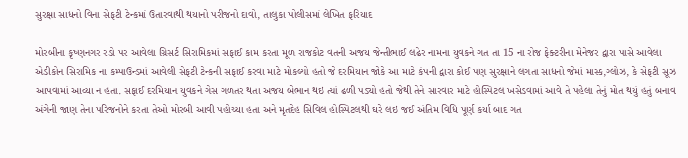સુરક્ષા સાધનો વિના સેફટી ટેન્કમાં ઉતારવાથી થયાનો પરીજનો દાવો, તાલુકા પોલીસમાં લેખિત ફરિયાદ

મોરબીના કૃષ્ણનગર રડો પર આવેલા ગ્રિસર્ટ સિરામિકમાં સફાઈ કામ કરતા મૂળ રાજકોટ વતની અજય જેન્તીભાઈ લઢેર નામના યુવકને ગત તા 15 ના રોજ ફેક્ટરીના મેનેજર દ્વારા પાસે આવેલા એડીકોન સિરામિક ના કમ્પાઉન્ડમાં આવેલી સેફટી ટેન્કની સફાઈ કરવા માટે મોકલ્યો હતો જે દરમિયાન જોકે આ માટે કંપની દ્વારા કોઈ પણ સુરક્ષાને લગતા સાધનો જેમાં માસ્ક,ગ્લોઝ, કે સેફટી સૂઝ આપવામાં આવ્યા ન હતા. સફાઈ દરમિયાન યુવકને ગેસ ગળતર થતા અજય બેભાન થઇ ત્યાં ઢળી પડ્યો હતો જેથી તેને સારવાર માટે હોસ્પિટલ ખસેડવામાં આવે તે પહેલા તેનું મોત થયું હતું બનાવ અંગેની જાણ તેના પરિજનોને કરતા તેઓ મોરબી આવી પહોચ્યા હતા અને મૃતદેહ સિવિલ હોસ્પિટલથી ઘરે લઇ જઈ અંતિમ વિધિ પૂર્ણ કર્યા બાદ ગત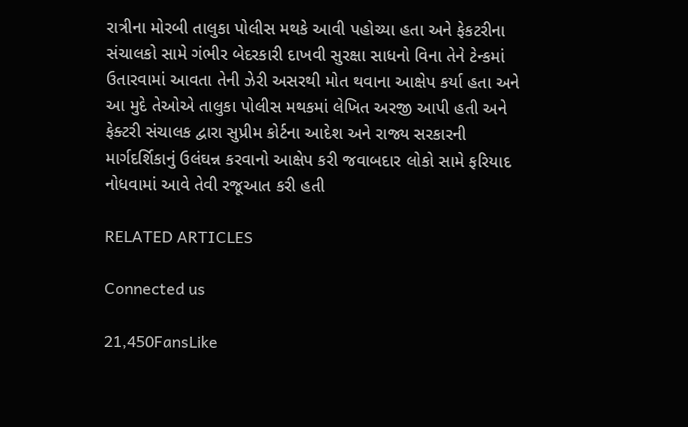રાત્રીના મોરબી તાલુકા પોલીસ મથકે આવી પહોચ્યા હતા અને ફેકટરીના સંચાલકો સામે ગંભીર બેદરકારી દાખવી સુરક્ષા સાધનો વિના તેને ટેન્કમાં ઉતારવામાં આવતા તેની ઝેરી અસરથી મોત થવાના આક્ષેપ કર્યા હતા અને આ મુદે તેઓએ તાલુકા પોલીસ મથકમાં લેખિત અરજી આપી હતી અને ફેક્ટરી સંચાલક દ્વારા સુપ્રીમ કોર્ટના આદેશ અને રાજ્ય સરકારની માર્ગદર્શિકાનું ઉલંઘન્ન કરવાનો આક્ષેપ કરી જવાબદાર લોકો સામે ફરિયાદ નોધવામાં આવે તેવી રજૂઆત કરી હતી

RELATED ARTICLES

Connected us

21,450FansLike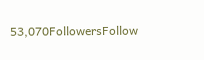53,070FollowersFollow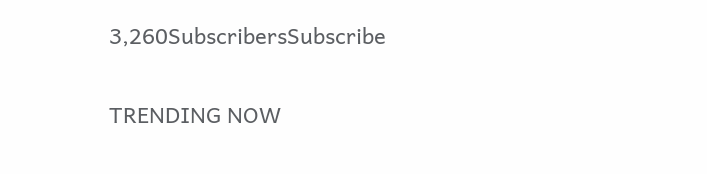3,260SubscribersSubscribe

TRENDING NOW